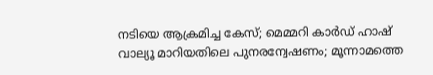നടിയെ ആക്രമിച്ച കേസ്; മെമ്മറി കാര്‍ഡ് ഹാഷ് വാല്യൂ മാറിയതിലെ പുനരന്വേഷണം; മൂന്നാമത്തെ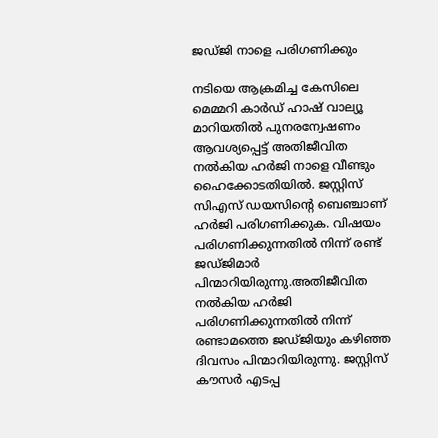ജഡ്ജി നാളെ പരിഗണിക്കും

നടിയെ ആക്രമിച്ച കേസിലെ മെമ്മറി കാര്‍ഡ് ഹാഷ് വാല്യൂ മാറിയതില്‍ പുനരന്വേഷണം ആവശ്യപ്പെട്ട് അതിജീവിത നല്‍കിയ ഹര്‍ജി നാളെ വീണ്ടും ഹൈക്കോടതിയില്‍. ജസ്റ്റിസ് സിഎസ് ഡയസിന്റെ ബെഞ്ചാണ് ഹര്‍ജി പരിഗണിക്കുക. വിഷയം പരിഗണിക്കുന്നതില്‍ നിന്ന് രണ്ട് ജഡ്ജിമാര്‍ പിന്മാറിയിരുന്നു.അതിജീവിത നല്‍കിയ ഹര്‍ജി പരിഗണിക്കുന്നതില്‍ നിന്ന് രണ്ടാമത്തെ ജഡ്ജിയും കഴിഞ്ഞ ദിവസം പിന്മാറിയിരുന്നു. ജസ്റ്റിസ് കൗസര്‍ എടപ്പ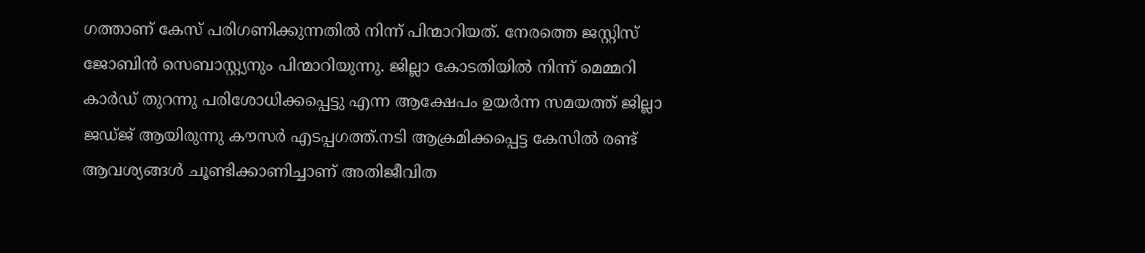ഗത്താണ് കേസ് പരിഗണിക്കുന്നതില്‍ നിന്ന് പിന്മാറിയത്. നേരത്തെ ജസ്റ്റിസ് ജോബിന്‍ സെബാസ്റ്റ്യനും പിന്മാറിയുന്നു. ജില്ലാ കോടതിയില്‍ നിന്ന് മെമ്മറി കാര്‍ഡ് തുറന്നു പരിശോധിക്കപ്പെട്ടു എന്ന ആക്ഷേപം ഉയര്‍ന്ന സമയത്ത് ജില്ലാ ജഡ്ജ് ആയിരുന്നു കൗസര്‍ എടപ്പഗത്ത്.നടി ആക്രമിക്കപ്പെട്ട കേസില്‍ രണ്ട് ആവശ്യങ്ങള്‍ ചൂണ്ടിക്കാണിച്ചാണ് അതിജീവിത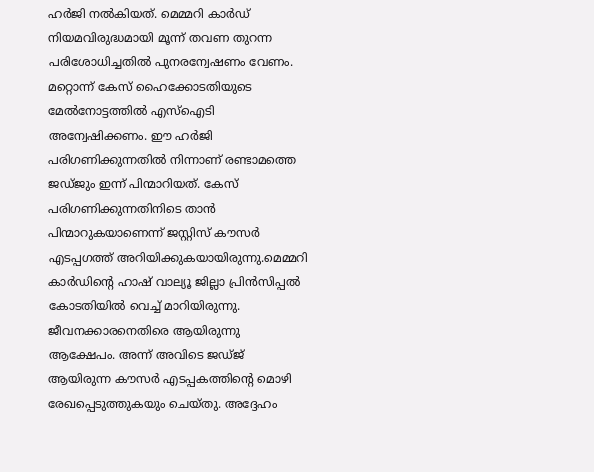ഹര്‍ജി നല്‍കിയത്. മെമ്മറി കാര്‍ഡ് നിയമവിരുദ്ധമായി മൂന്ന് തവണ തുറന്ന പരിശോധിച്ചതില്‍ പുനരന്വേഷണം വേണം. മറ്റൊന്ന് കേസ് ഹൈക്കോടതിയുടെ മേല്‍നോട്ടത്തില്‍ എസ്ഐടി അന്വേഷിക്കണം. ഈ ഹര്‍ജി പരിഗണിക്കുന്നതില്‍ നിന്നാണ് രണ്ടാമത്തെ ജഡ്ജും ഇന്ന് പിന്മാറിയത്. കേസ് പരിഗണിക്കുന്നതിനിടെ താന്‍ പിന്മാറുകയാണെന്ന് ജസ്റ്റിസ് കൗസര്‍ എടപ്പഗത്ത് അറിയിക്കുകയായിരുന്നു.മെമ്മറി കാര്‍ഡിന്റെ ഹാഷ് വാല്യൂ ജില്ലാ പ്രിന്‍സിപ്പല്‍ കോടതിയില്‍ വെച്ച് മാറിയിരുന്നു. ജീവനക്കാരനെതിരെ ആയിരുന്നു ആക്ഷേപം. അന്ന് അവിടെ ജഡ്ജ് ആയിരുന്ന കൗസര്‍ എടപ്പകത്തിന്റെ മൊഴി രേഖപ്പെടുത്തുകയും ചെയ്തു. അദ്ദേഹം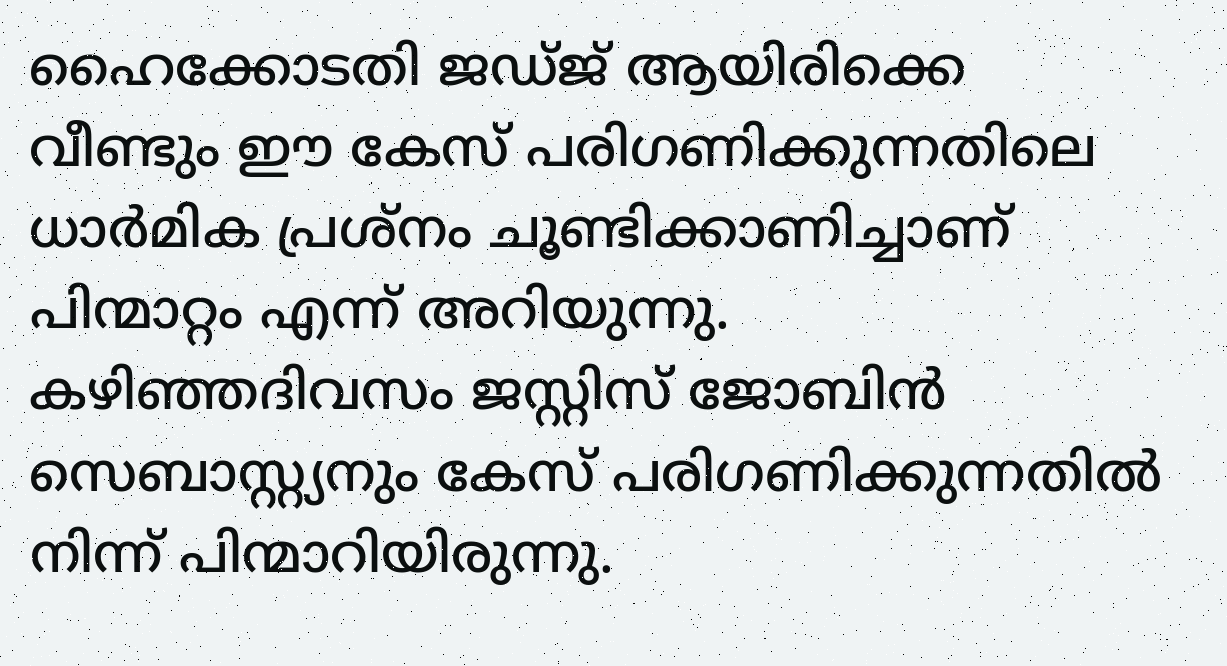ഹൈക്കോടതി ജഡ്ജ് ആയിരിക്കെ വീണ്ടും ഈ കേസ് പരിഗണിക്കുന്നതിലെ ധാര്‍മിക പ്രശ്നം ചൂണ്ടിക്കാണിച്ചാണ് പിന്മാറ്റം എന്ന് അറിയുന്നു. കഴിഞ്ഞദിവസം ജസ്റ്റിസ് ജോബിന്‍ സെബാസ്റ്റ്യനും കേസ് പരിഗണിക്കുന്നതില്‍ നിന്ന് പിന്മാറിയിരുന്നു.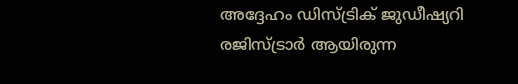അദ്ദേഹം ഡിസ്ട്രിക് ജുഡീഷ്യറി രജിസ്ട്രാര്‍ ആയിരുന്ന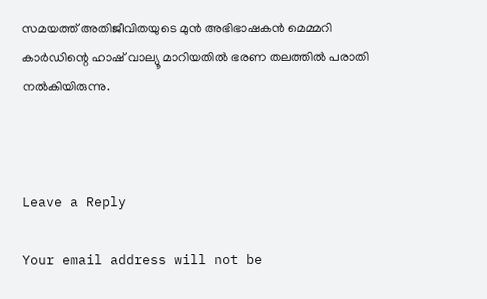സമയത്ത് അതിജീവിതയുടെ മുന്‍ അഭിഭാഷകന്‍ മെമ്മറി കാര്‍ഡിന്റെ ഹാഷ് വാല്യൂ മാറിയതില്‍ ഭരണ തലത്തില്‍ പരാതി നല്‍കിയിരുന്നു.



Leave a Reply

Your email address will not be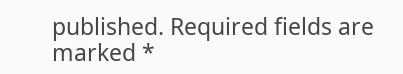published. Required fields are marked *